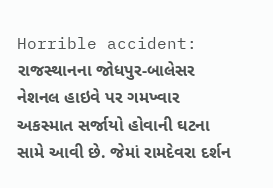Horrible accident: રાજસ્થાનના જોધપુર-બાલેસર નેશનલ હાઇવે પર ગમખ્વાર અકસ્માત સર્જાયો હોવાની ઘટના સામે આવી છે. જેમાં રામદેવરા દર્શન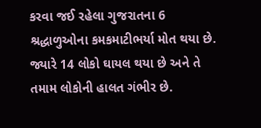કરવા જઈ રહેલા ગુજરાતના 6 શ્રદ્ધાળુઓના કમકમાટીભર્યા મોત થયા છે. જ્યારે 14 લોકો ઘાયલ થયા છે અને તે તમામ લોકોની હાલત ગંભીર છે.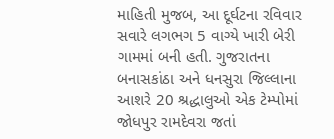માહિતી મુજબ, આ દૂર્ઘટના રવિવાર સવારે લગભગ 5 વાગ્યે ખારી બેરી ગામમાં બની હતી. ગુજરાતના બનાસકાંઠા અને ધનસુરા જિલ્લાના આશરે 20 શ્રદ્ધાલુઓ એક ટેમ્પોમાં જોધપુર રામદેવરા જતાં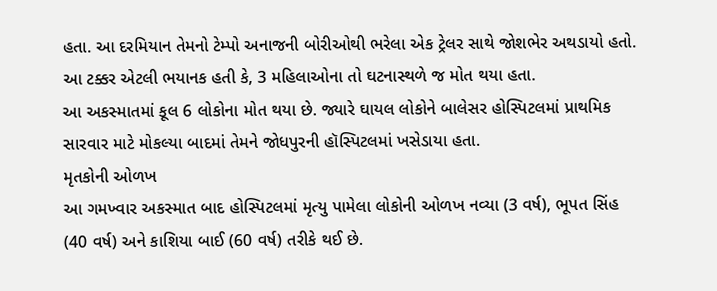હતા. આ દરમિયાન તેમનો ટેમ્પો અનાજની બોરીઓથી ભરેલા એક ટ્રેલર સાથે જોશભેર અથડાયો હતો. આ ટક્કર એટલી ભયાનક હતી કે, 3 મહિલાઓના તો ઘટનાસ્થળે જ મોત થયા હતા.
આ અકસ્માતમાં કૂલ 6 લોકોના મોત થયા છે. જ્યારે ઘાયલ લોકોને બાલેસર હોસ્પિટલમાં પ્રાથમિક સારવાર માટે મોકલ્યા બાદમાં તેમને જોધપુરની હૉસ્પિટલમાં ખસેડાયા હતા.
મૃતકોની ઓળખ
આ ગમખ્વાર અકસ્માત બાદ હોસ્પિટલમાં મૃત્યુ પામેલા લોકોની ઓળખ નવ્યા (3 વર્ષ), ભૂપત સિંહ (40 વર્ષ) અને કાશિયા બાઈ (60 વર્ષ) તરીકે થઈ છે.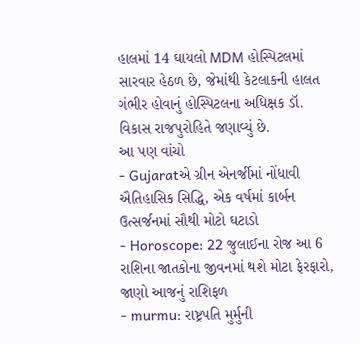હાલમાં 14 ઘાયલો MDM હોસ્પિટલમાં સારવાર હેઠળ છે, જેમાંથી કેટલાકની હાલત ગંભીર હોવાનું હોસ્પિટલના અધિક્ષક ડૉ. વિકાસ રાજપુરોહિતે જણાવ્યું છે.
આ પણ વાંચો
- Gujaratએ ગ્રીન એનર્જીમાં નોંધાવી ઐતિહાસિક સિદ્ધિ, એક વર્ષમાં કાર્બન ઉત્સર્જનમાં સૌથી મોટો ઘટાડો
- Horoscope: 22 જુલાઈના રોજ આ 6 રાશિના જાતકોના જીવનમાં થશે મોટા ફેરફારો, જાણો આજનું રાશિફળ
- murmu: રાષ્ટ્રપતિ મુર્મુની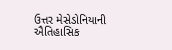ઉત્તર મેસેડોનિયાની ઐતિહાસિક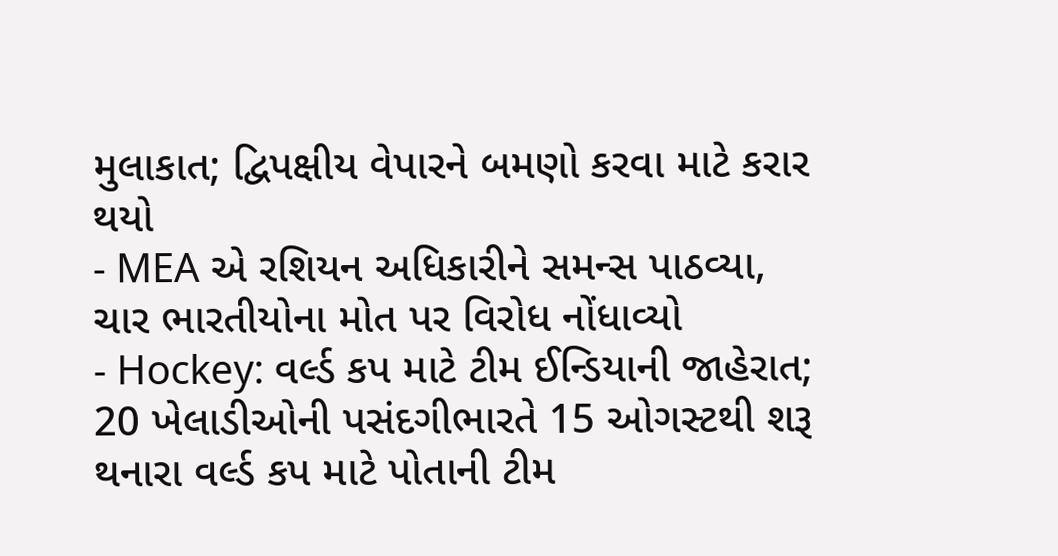મુલાકાત; દ્વિપક્ષીય વેપારને બમણો કરવા માટે કરાર થયો
- MEA એ રશિયન અધિકારીને સમન્સ પાઠવ્યા, ચાર ભારતીયોના મોત પર વિરોધ નોંધાવ્યો
- Hockey: વર્લ્ડ કપ માટે ટીમ ઈન્ડિયાની જાહેરાત; 20 ખેલાડીઓની પસંદગીભારતે 15 ઓગસ્ટથી શરૂ થનારા વર્લ્ડ કપ માટે પોતાની ટીમ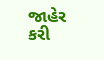જાહેર કરી